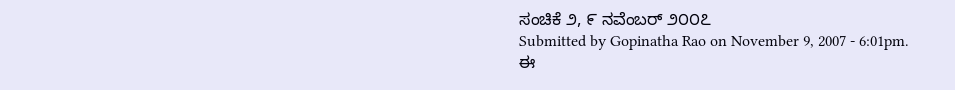ಸಂಚಿಕೆ ೨, ೯ ನವೆಂಬರ್ ೨೦೦೭
Submitted by Gopinatha Rao on November 9, 2007 - 6:01pm.
ಈ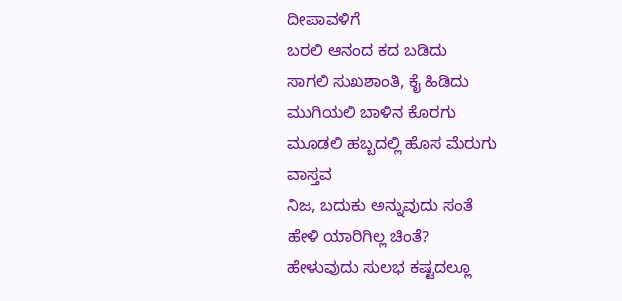ದೀಪಾವಳಿಗೆ
ಬರಲಿ ಆನಂದ ಕದ ಬಡಿದು
ಸಾಗಲಿ ಸುಖಶಾಂತಿ, ಕೈ ಹಿಡಿದು
ಮುಗಿಯಲಿ ಬಾಳಿನ ಕೊರಗು
ಮೂಡಲಿ ಹಬ್ಬದಲ್ಲಿ ಹೊಸ ಮೆರುಗು
ವಾಸ್ತವ
ನಿಜ, ಬದುಕು ಅನ್ನುವುದು ಸಂತೆ
ಹೇಳಿ ಯಾರಿಗಿಲ್ಲ ಚಿಂತೆ?
ಹೇಳುವುದು ಸುಲಭ ಕಷ್ಟದಲ್ಲೂ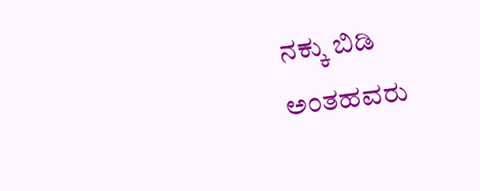ನಕ್ಕು ಬಿಡಿ
ಅಂತಹವರು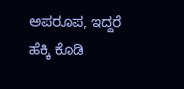ಅಪರೂಪ, ಇದ್ದರೆ ಹೆಕ್ಕಿ ಕೊಡಿ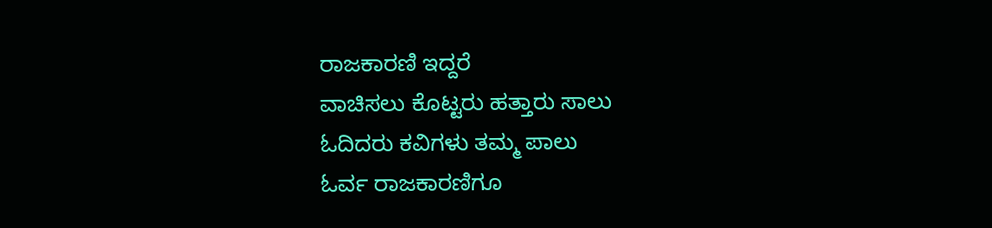ರಾಜಕಾರಣಿ ಇದ್ದರೆ
ವಾಚಿಸಲು ಕೊಟ್ಟರು ಹತ್ತಾರು ಸಾಲು
ಓದಿದರು ಕವಿಗಳು ತಮ್ಮ ಪಾಲು
ಓರ್ವ ರಾಜಕಾರಣಿಗೂ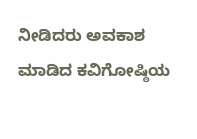ನೀಡಿದರು ಅವಕಾಶ
ಮಾಡಿದ ಕವಿಗೋಷ್ಠಿಯ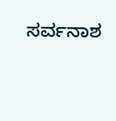ಸರ್ವನಾಶ